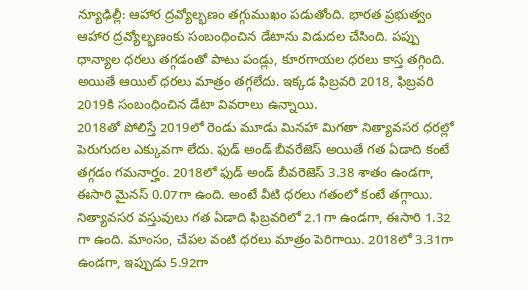న్యూఢిల్లీ: ఆహార ద్రవ్యోల్భణం తగ్గుముఖం పడుతోంది. భారత ప్రభుత్వం ఆహార ద్రవ్యోల్భణంకు సంబంధించిన డేటాను విడుదల చేసింది. పప్పు ధాన్యాల ధరలు తగ్గడంతో పాటు పండ్లు, కూరగాయల ధరలు కాస్త తగ్గింది. అయితే ఆయిల్ ధరలు మాత్రం తగ్గలేదు. ఇక్కడ ఫిబ్రవరి 2018, ఫిబ్రవరి 2019కి సంబంధించిన డేటా వివరాలు ఉన్నాయి.
2018తో పోలిస్తే 2019లో రెండు మూడు మినహా మిగతా నిత్యావసర ధరల్లో పెరుగుదల ఎక్కువగా లేదు. ఫుడ్ అండ్ బీవరేజెస్ అయితే గత ఏడాది కంటే తగ్గడం గమనార్హం. 2018లో ఫుడ్ అండ్ బీవరెజెస్ 3.38 శాతం ఉండగా, ఈసారి మైనస్ 0.07గా ఉంది. అంటే వీటి ధరలు గతంలో కంటే తగ్గాయి.
నిత్యావసర వస్తువులు గత ఏడాది ఫిబ్రవరిలో 2.1గా ఉండగా, ఈసారి 1.32 గా ఉంది. మాంసం, చేపల వంటి ధరలు మాత్రం పెరిగాయి. 2018లో 3.31గా ఉండగా, ఇప్పుడు 5.92గా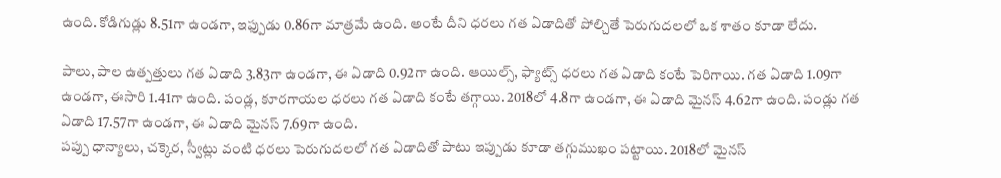ఉంది. కోడిగుడ్లు 8.51గా ఉండగా, ఇఫ్పుడు 0.86గా మాత్రమే ఉంది. అంటే దీని ధరలు గత ఏడాదితో పోల్చితే పెరుగుదలలో ఒక శాతం కూడా లేదు.

పాలు, పాల ఉత్పత్తులు గత ఏడాది 3.83గా ఉండగా, ఈ ఏడాది 0.92గా ఉంది. ఆయిల్స్, ఫ్యాట్స్ ధరలు గత ఏడాది కంటే పెరిగాయి. గత ఏడాది 1.09గా ఉండగా, ఈసారి 1.41గా ఉంది. పండ్ల, కూరగాయల ధరలు గత ఏడాది కంటే తగ్గాయి. 2018లో 4.8గా ఉండగా, ఈ ఏడాది మైనస్ 4.62గా ఉంది. పండ్లు గత ఏడాది 17.57గా ఉండగా, ఈ ఏడాది మైనస్ 7.69గా ఉంది.
పప్పు ధాన్యాలు, చక్కెర, స్వీట్లు వంటి ధరలు పెరుగుదలలో గత ఏడాదితో పాటు ఇప్పుడు కూడా తగ్గుముఖం పట్టాయి. 2018లో మైనస్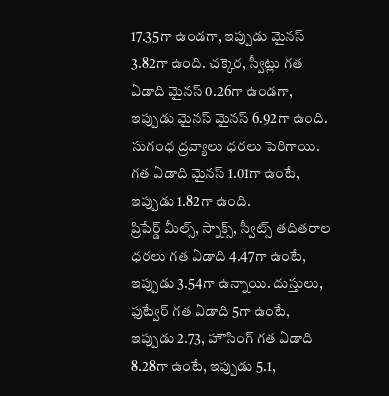17.35గా ఉండగా, ఇప్పుడు మైనస్ 3.82గా ఉంది. చక్కెర, స్వీట్లు గత ఏడాది మైనస్ 0.26గా ఉండగా, ఇప్పుడు మైనస్ మైనస్ 6.92గా ఉంది. సుగంధ ద్రవ్యాలు ధరలు పెరిగాయి. గత ఏడాది మైనస్ 1.01గా ఉంటే, ఇప్పుడు 1.82గా ఉంది.
ప్రిపేర్డ్ మీల్స్, స్నాక్స్, స్వీట్స్ తదితరాల ధరలు గత ఏడాది 4.47గా ఉంటే, ఇప్పుడు 3.54గా ఉన్నాయి. దుస్తులు, ఫుట్వేర్ గత ఏడాది 5గా ఉంటే, ఇప్పుడు 2.73, హౌసింగ్ గత ఏడాది 8.28గా ఉంటే, ఇప్పుడు 5.1,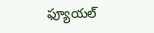ఫ్యూయల్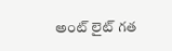అంట్ లైట్ గత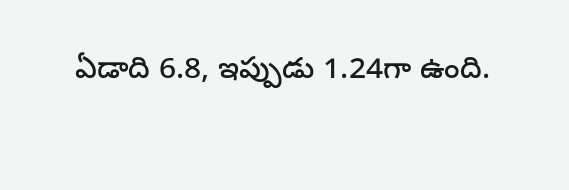ఏడాది 6.8, ఇప్పుడు 1.24గా ఉంది.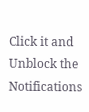Click it and Unblock the Notifications